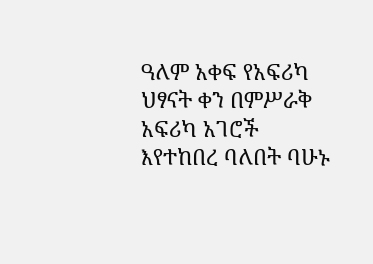ዓለም አቀፍ የአፍሪካ ህፃናት ቀን በምሥራቅ አፍሪካ አገሮች እየተከበረ ባለበት ባሁኑ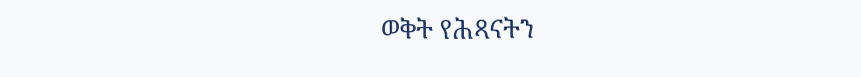ወቅት የሕጻናትን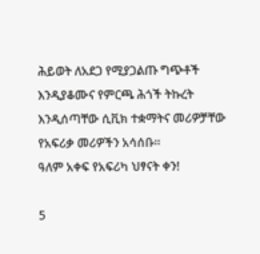ሕይወት ለአደጋ የሚያጋልጡ ግጭቶች እንዲያቆሙና የምርጫ ሕጎች ትኩረት እንዲሰጣቸው ሲቪክ ተቋማትና መሪዎቻቸው የአፍሪቃ መሪዎችን አሳሰቡ።
ዓለም አቀፍ የአፍሪካ ህፃናት ቀን!

5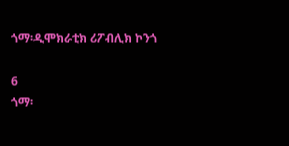ጎማ፡ዲሞክራቲክ ሪፖብሊክ ኮንጎ

6
ጎማ፡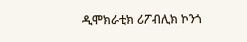ዲሞክራቲክ ሪፖብሊክ ኮንጎ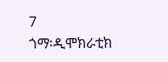7
ጎማ፡ዲሞክራቲክ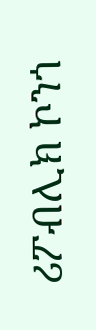ሪፖብሊክ ኮንጎ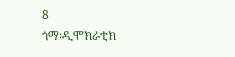8
ጎማ፡ዲሞክራቲክ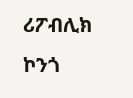ሪፖብሊክ ኮንጎ